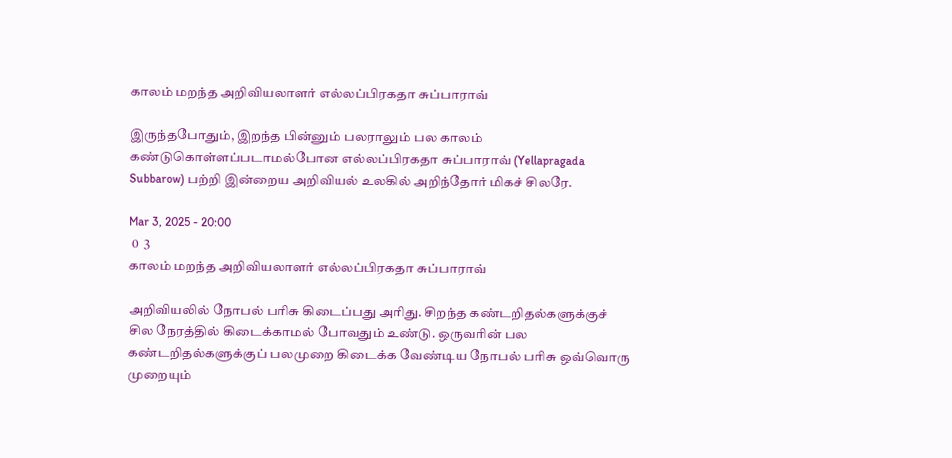காலம் மறந்த அறிவியலாளர் எல்லப்பிரகதா சுப்பாராவ்

இருந்தபோதும், இறந்த பின்னும் பலராலும் பல காலம் கண்டுகொள்ளப்படாமல்போன எல்லப்பிரகதா சுப்பாராவ் (Yellapragada Subbarow) பற்றி இன்றைய அறிவியல் உலகில் அறிந்தோர் மிகச் சிலரே.

Mar 3, 2025 - 20:00
 0  3
காலம் மறந்த அறிவியலாளர் எல்லப்பிரகதா சுப்பாராவ்

அறிவியலில் நோபல் பரிசு கிடைப்பது அரிது. சிறந்த கண்டறிதல்களுக்குச் சில நேரத்தில் கிடைக்காமல் போவதும் உண்டு. ஒருவரின் பல கண்டறிதல்களுக்குப் பலமுறை கிடைக்க வேண்டிய நோபல் பரிசு ஒவ்வொரு முறையும்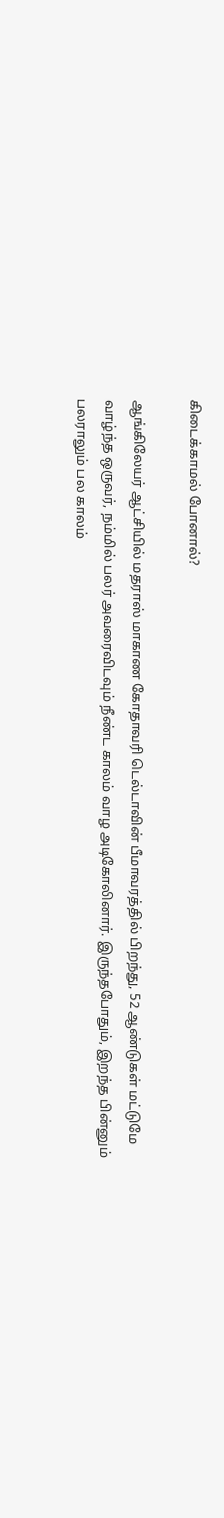கிடைக்காமல் போனால்?

ஆங்கிலேயர் ஆட்சியில் மதராஸ் மாகாண கோதாவரி டெல்டாவின் பீமாவரத்தில் பிறந்து, 52 ஆண்டுகள் மட்டுமே வாழ்ந்த ஒருவர், நம்மில் பலர் அவரைவிடவும் நீண்ட காலம் வாழ அடிகோலினார். இருந்தபோதும், இறந்த பின்னும் பலராலும் பல காலம்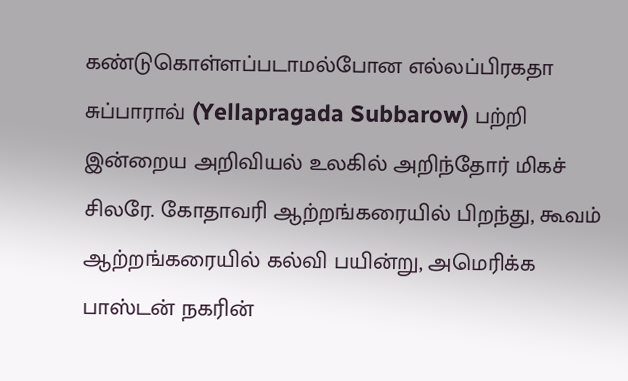கண்டுகொள்ளப்படாமல்போன எல்லப்பிரகதா சுப்பாராவ் (Yellapragada Subbarow) பற்றி இன்றைய அறிவியல் உலகில் அறிந்தோர் மிகச் சிலரே. கோதாவரி ஆற்றங்கரையில் பிறந்து, கூவம் ஆற்றங்கரையில் கல்வி பயின்று, அமெரிக்க பாஸ்டன் நகரின்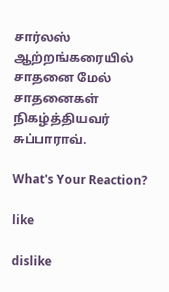சார்லஸ் ஆற்றங்கரையில் சாதனை மேல் சாதனைகள் நிகழ்த்தியவர் சுப்பாராவ்.

What's Your Reaction?

like

dislike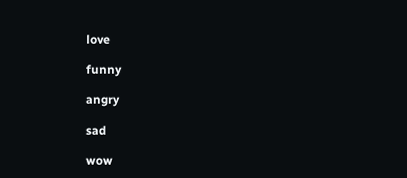love

funny

angry

sad

wow